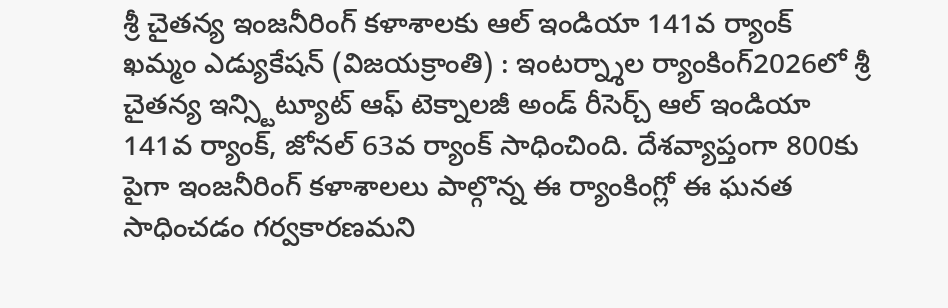శ్రీ చైతన్య ఇంజనీరింగ్ కళాశాలకు ఆల్ ఇండియా 141వ ర్యాంక్
ఖమ్మం ఎడ్యుకేషన్ (విజయక్రాంతి) : ఇంటర్న్శాల ర్యాంకింగ్2026లో శ్రీ చైతన్య ఇన్స్టిట్యూట్ ఆఫ్ టెక్నాలజీ అండ్ రీసెర్చ్ ఆల్ ఇండియా 141వ ర్యాంక్, జోనల్ 63వ ర్యాంక్ సాధించింది. దేశవ్యాప్తంగా 800కు పైగా ఇంజనీరింగ్ కళాశాలలు పాల్గొన్న ఈ ర్యాంకింగ్లో ఈ ఘనత సాధించడం గర్వకారణమని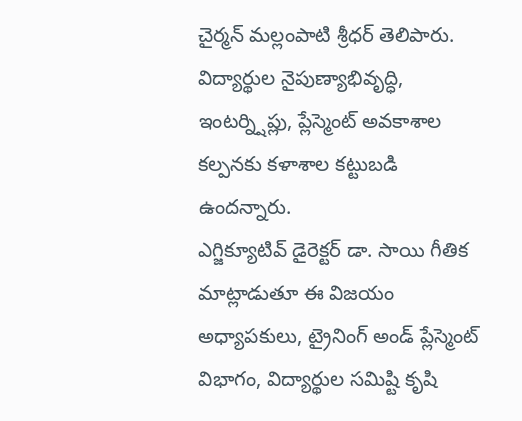చైర్మన్ మల్లంపాటి శ్రీధర్ తెలిపారు. విద్యార్థుల నైపుణ్యాభివృద్ధి, ఇంటర్న్షిప్లు, ప్లేస్మెంట్ అవకాశాల కల్పనకు కళాశాల కట్టుబడి ఉందన్నారు.
ఎగ్జిక్యూటివ్ డైరెక్టర్ డా. సాయి గీతిక మాట్లాడుతూ ఈ విజయం అధ్యాపకులు, ట్రైనింగ్ అండ్ ప్లేస్మెంట్ విభాగం, విద్యార్థుల సమిష్టి కృషి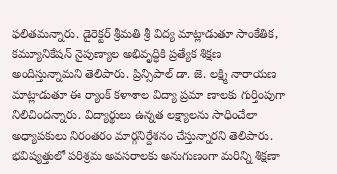ఫలితమన్నారు. డైరెక్టర్ శ్రీమతి శ్రీ విద్య మాట్లాడుతూ సాంకేతిక, కమ్యూనికేషన్ నైపుణ్యాల అభివృద్ధికి ప్రత్యేక శిక్షణ అందిస్తున్నామని తెలిపారు. ప్రిన్సిపాల్ డా. జె. లక్ష్మి నారాయణ మాట్లాడుతూ ఈ ర్యాంక్ కళాశాల విద్యా ప్రమా ణాలకు గుర్తింపుగా నిలిచిందన్నారు. విద్యార్థులు ఉన్నత లక్ష్యాలను సాధించేలా అధ్యాపకులు నిరంతరం మార్గనిర్దేశనం చేస్తున్నారని తెలిపారు.
భవిష్యత్తులో పరిశ్రమ అవసరాలకు అనుగుణంగా మరిన్ని శిక్షణా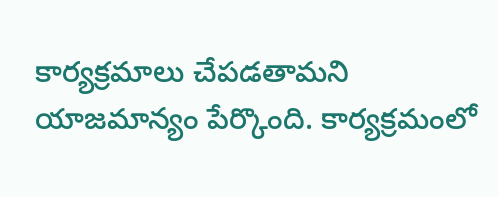కార్యక్రమాలు చేపడతామని యాజమాన్యం పేర్కొంది. కార్యక్రమంలో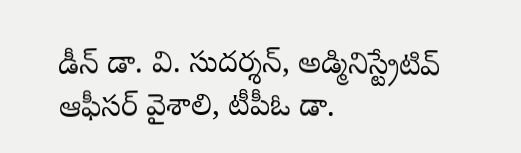డీన్ డా. వి. సుదర్శన్, అడ్మినిస్ట్రేటివ్ ఆఫీసర్ వైశాలి, టీపీఓ డా.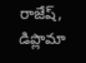రాజేష్, డిప్లొమా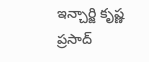ఇన్చార్జి కృష్ణ ప్రసాద్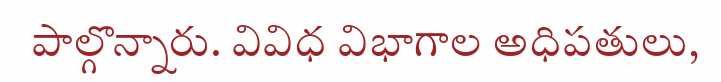పాల్గొన్నారు. వివిధ విభాగాల అధిపతులు,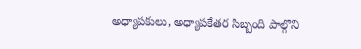అధ్యాపకులు, అధ్యాపకేతర సిబ్బంది పాల్గొని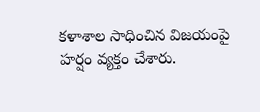కళాశాల సాధించిన విజయంపై హర్షం వ్యక్తం చేశారు.